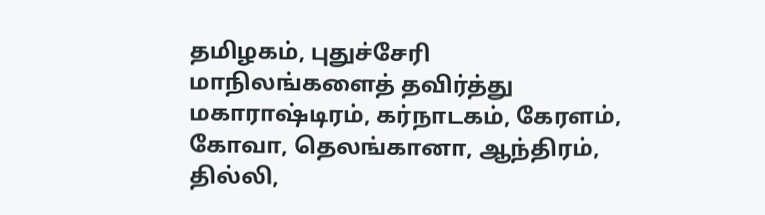தமிழகம், புதுச்சேரி மாநிலங்களைத் தவிர்த்து மகாராஷ்டிரம், கர்நாடகம், கேரளம், கோவா, தெலங்கானா, ஆந்திரம், தில்லி,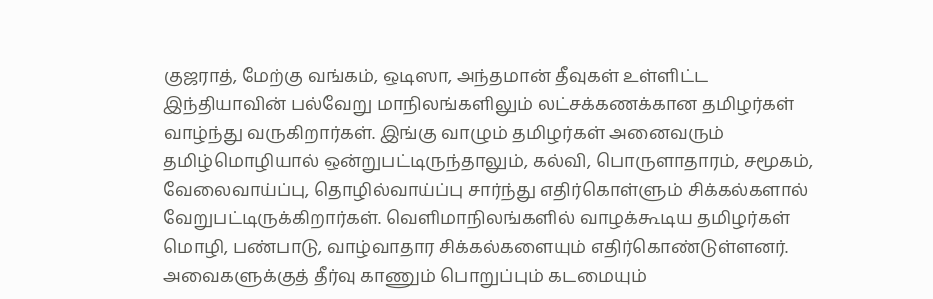குஜராத், மேற்கு வங்கம், ஒடிஸா, அந்தமான் தீவுகள் உள்ளிட்ட இந்தியாவின் பல்வேறு மாநிலங்களிலும் லட்சக்கணக்கான தமிழர்கள் வாழ்ந்து வருகிறார்கள். இங்கு வாழும் தமிழர்கள் அனைவரும் தமிழ்மொழியால் ஒன்றுபட்டிருந்தாலும், கல்வி, பொருளாதாரம், சமூகம், வேலைவாய்ப்பு, தொழில்வாய்ப்பு சார்ந்து எதிர்கொள்ளும் சிக்கல்களால் வேறுபட்டிருக்கிறார்கள். வெளிமாநிலங்களில் வாழக்கூடிய தமிழர்கள் மொழி, பண்பாடு, வாழ்வாதார சிக்கல்களையும் எதிர்கொண்டுள்ளனர். அவைகளுக்குத் தீர்வு காணும் பொறுப்பும் கடமையும்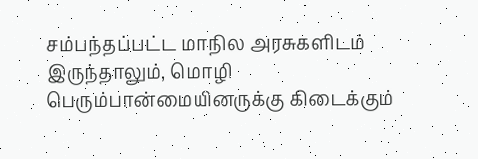சம்பந்தப்பட்ட மாநில அரசுகளிடம் இருந்தாலும், மொழி பெரும்பான்மையினருக்கு கிடைக்கும்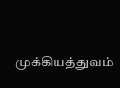முக்கியத்துவம்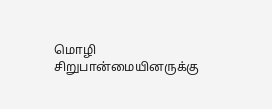மொழி சிறுபான்மையினருக்கு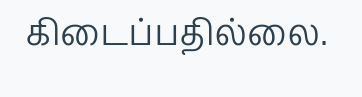கிடைப்பதில்லை.